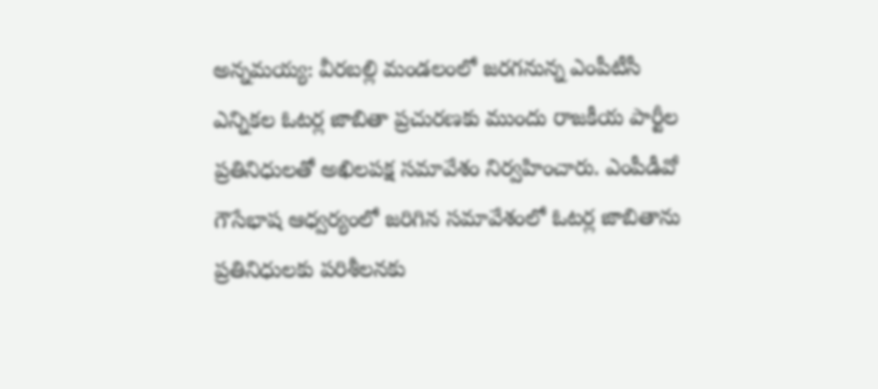అన్నమయ్య: వీరబల్లి మండలంలో జరగనున్న ఎంపీటీసీ ఎన్నికల ఓటర్ల జాబితా ప్రచురణకు ముందు రాజకీయ పార్టీల ప్రతినిధులతో అఖిలపక్ష సమావేశం నిర్వహించారు. ఎంపీడీవో గౌసేభాష ఆధ్వర్యంలో జరిగిన సమావేశంలో ఓటర్ల జాబితాను ప్రతినిధులకు పరిశీలనకు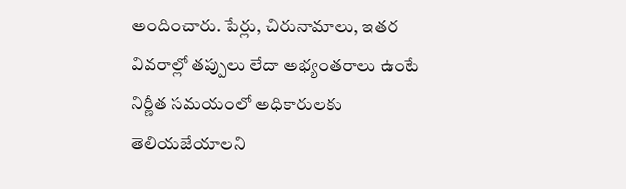అందించారు. పేర్లు, చిరునామాలు, ఇతర వివరాల్లో తప్పులు లేదా అభ్యంతరాలు ఉంటే నిర్ణీత సమయంలో అధికారులకు తెలియజేయాలని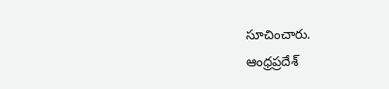సూచించారు.
ఆంధ్రప్రదేశ్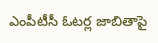ఎంపీటీసీ ఓటర్ల జాబితాపై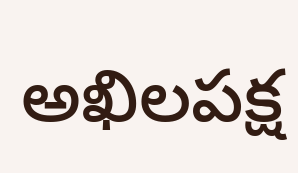అఖిలపక్ష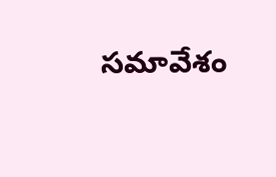సమావేశం